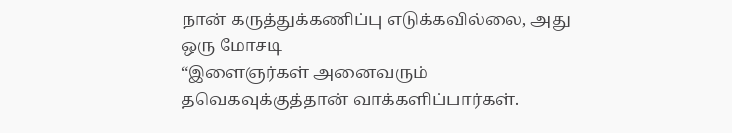நான் கருத்துக்கணிப்பு எடுக்கவில்லை, அது ஒரு மோசடி
“இளைஞர்கள் அனைவரும் தவெகவுக்குத்தான் வாக்களிப்பார்கள்.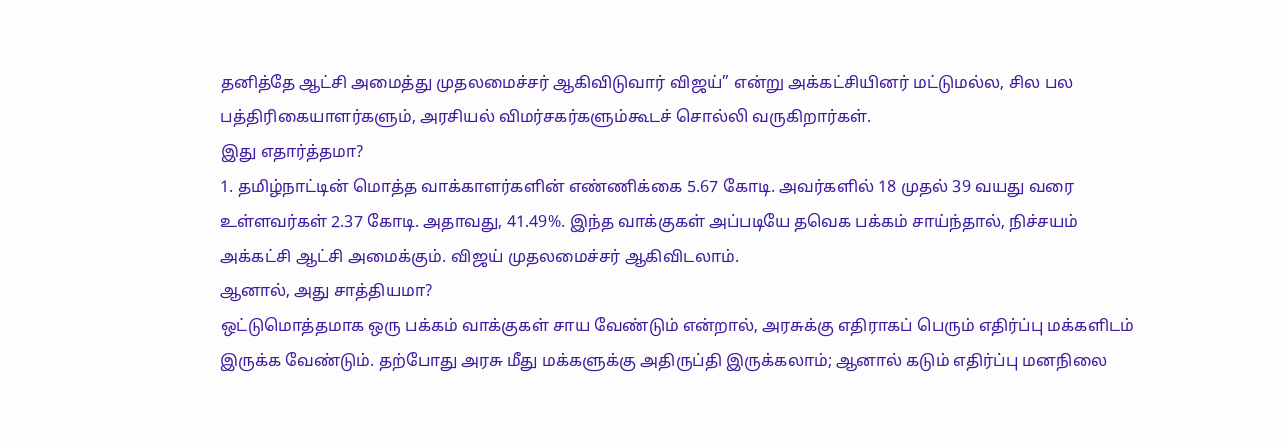தனித்தே ஆட்சி அமைத்து முதலமைச்சர் ஆகிவிடுவார் விஜய்” என்று அக்கட்சியினர் மட்டுமல்ல, சில பல பத்திரிகையாளர்களும், அரசியல் விமர்சகர்களும்கூடச் சொல்லி வருகிறார்கள்.
இது எதார்த்தமா?
1. தமிழ்நாட்டின் மொத்த வாக்காளர்களின் எண்ணிக்கை 5.67 கோடி. அவர்களில் 18 முதல் 39 வயது வரை உள்ளவர்கள் 2.37 கோடி. அதாவது, 41.49%. இந்த வாக்குகள் அப்படியே தவெக பக்கம் சாய்ந்தால், நிச்சயம் அக்கட்சி ஆட்சி அமைக்கும். விஜய் முதலமைச்சர் ஆகிவிடலாம்.
ஆனால், அது சாத்தியமா?
ஒட்டுமொத்தமாக ஒரு பக்கம் வாக்குகள் சாய வேண்டும் என்றால், அரசுக்கு எதிராகப் பெரும் எதிர்ப்பு மக்களிடம் இருக்க வேண்டும். தற்போது அரசு மீது மக்களுக்கு அதிருப்தி இருக்கலாம்; ஆனால் கடும் எதிர்ப்பு மனநிலை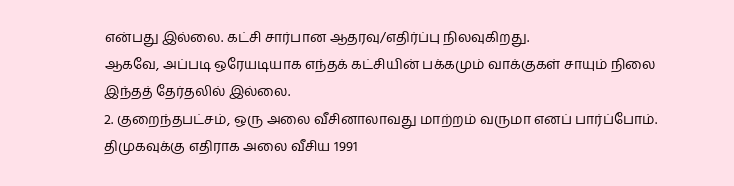என்பது இல்லை. கட்சி சார்பான ஆதரவு/எதிர்ப்பு நிலவுகிறது.
ஆகவே, அப்படி ஒரேயடியாக எந்தக் கட்சியின் பக்கமும் வாக்குகள் சாயும் நிலை இந்தத் தேர்தலில் இல்லை.
2. குறைந்தபட்சம், ஒரு அலை வீசினாலாவது மாற்றம் வருமா எனப் பார்ப்போம்.
திமுகவுக்கு எதிராக அலை வீசிய 1991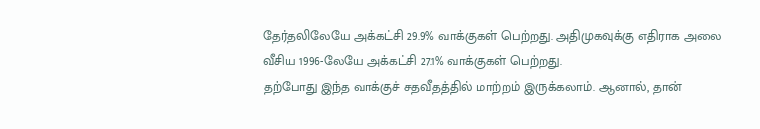தேர்தலிலேயே அக்கட்சி 29.9% வாக்குகள் பெற்றது. அதிமுகவுக்கு எதிராக அலை வீசிய 1996-லேயே அக்கட்சி 27.1% வாக்குகள் பெற்றது.
தற்போது இந்த வாக்குச் சதவீதத்தில் மாற்றம் இருக்கலாம். ஆனால், தான்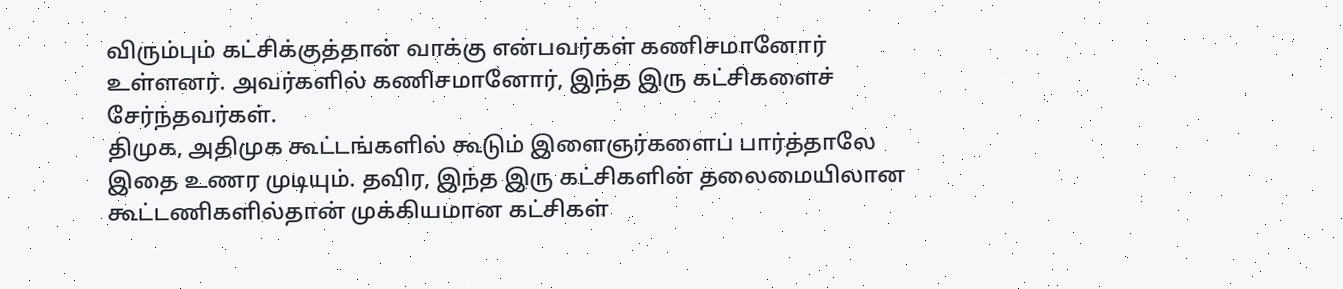விரும்பும் கட்சிக்குத்தான் வாக்கு என்பவர்கள் கணிசமானோர் உள்ளனர். அவர்களில் கணிசமானோர், இந்த இரு கட்சிகளைச் சேர்ந்தவர்கள்.
திமுக, அதிமுக கூட்டங்களில் கூடும் இளைஞர்களைப் பார்த்தாலே இதை உணர முடியும். தவிர, இந்த இரு கட்சிகளின் தலைமையிலான கூட்டணிகளில்தான் முக்கியமான கட்சிகள்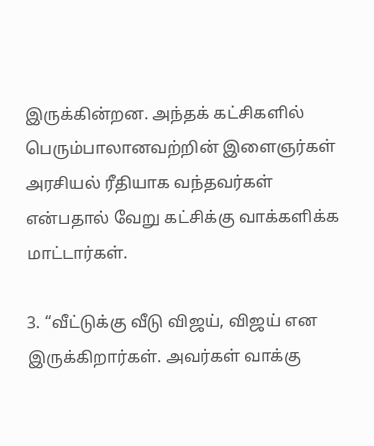இருக்கின்றன. அந்தக் கட்சிகளில் பெரும்பாலானவற்றின் இளைஞர்கள் அரசியல் ரீதியாக வந்தவர்கள் என்பதால் வேறு கட்சிக்கு வாக்களிக்க மாட்டார்கள்.

3. “வீட்டுக்கு வீடு விஜய், விஜய் என இருக்கிறார்கள். அவர்கள் வாக்கு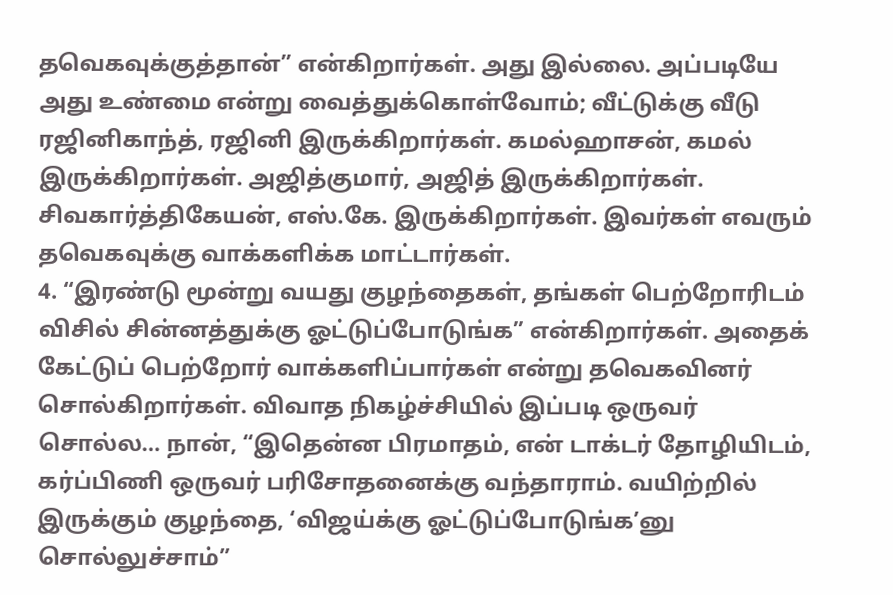தவெகவுக்குத்தான்” என்கிறார்கள். அது இல்லை. அப்படியே அது உண்மை என்று வைத்துக்கொள்வோம்; வீட்டுக்கு வீடு ரஜினிகாந்த், ரஜினி இருக்கிறார்கள். கமல்ஹாசன், கமல் இருக்கிறார்கள். அஜித்குமார், அஜித் இருக்கிறார்கள். சிவகார்த்திகேயன், எஸ்.கே. இருக்கிறார்கள். இவர்கள் எவரும் தவெகவுக்கு வாக்களிக்க மாட்டார்கள்.
4. “இரண்டு மூன்று வயது குழந்தைகள், தங்கள் பெற்றோரிடம் விசில் சின்னத்துக்கு ஓட்டுப்போடுங்க” என்கிறார்கள். அதைக் கேட்டுப் பெற்றோர் வாக்களிப்பார்கள் என்று தவெகவினர் சொல்கிறார்கள். விவாத நிகழ்ச்சியில் இப்படி ஒருவர் சொல்ல… நான், “இதென்ன பிரமாதம், என் டாக்டர் தோழியிடம், கர்ப்பிணி ஒருவர் பரிசோதனைக்கு வந்தாராம். வயிற்றில் இருக்கும் குழந்தை, ‘விஜய்க்கு ஓட்டுப்போடுங்க’னு சொல்லுச்சாம்”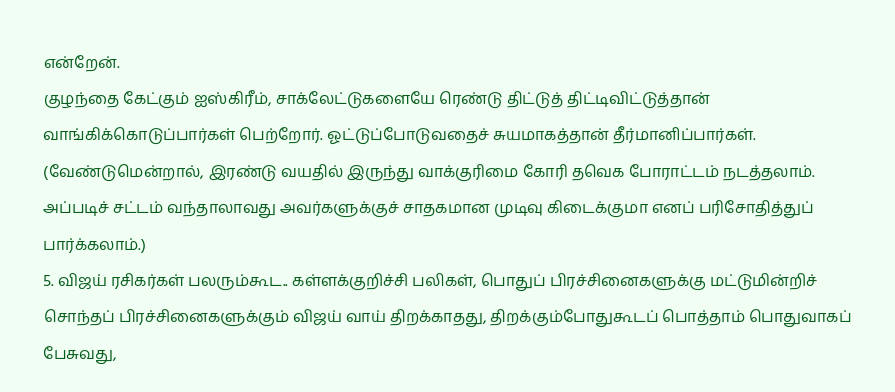என்றேன்.
குழந்தை கேட்கும் ஐஸ்கிரீம், சாக்லேட்டுகளையே ரெண்டு திட்டுத் திட்டிவிட்டுத்தான் வாங்கிக்கொடுப்பார்கள் பெற்றோர். ஓட்டுப்போடுவதைச் சுயமாகத்தான் தீர்மானிப்பார்கள். (வேண்டுமென்றால், இரண்டு வயதில் இருந்து வாக்குரிமை கோரி தவெக போராட்டம் நடத்தலாம். அப்படிச் சட்டம் வந்தாலாவது அவர்களுக்குச் சாதகமான முடிவு கிடைக்குமா எனப் பரிசோதித்துப் பார்க்கலாம்.)
5. விஜய் ரசிகர்கள் பலரும்கூட.. கள்ளக்குறிச்சி பலிகள், பொதுப் பிரச்சினைகளுக்கு மட்டுமின்றிச் சொந்தப் பிரச்சினைகளுக்கும் விஜய் வாய் திறக்காதது, திறக்கும்போதுகூடப் பொத்தாம் பொதுவாகப் பேசுவது,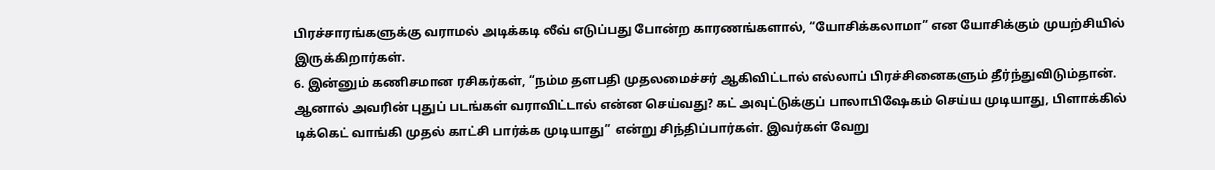பிரச்சாரங்களுக்கு வராமல் அடிக்கடி லீவ் எடுப்பது போன்ற காரணங்களால், “யோசிக்கலாமா” என யோசிக்கும் முயற்சியில் இருக்கிறார்கள்.
6. இன்னும் கணிசமான ரசிகர்கள், “நம்ம தளபதி முதலமைச்சர் ஆகிவிட்டால் எல்லாப் பிரச்சினைகளும் தீர்ந்துவிடும்தான். ஆனால் அவரின் புதுப் படங்கள் வராவிட்டால் என்ன செய்வது? கட் அவுட்டுக்குப் பாலாபிஷேகம் செய்ய முடியாது, பிளாக்கில் டிக்கெட் வாங்கி முதல் காட்சி பார்க்க முடியாது” என்று சிந்திப்பார்கள். இவர்கள் வேறு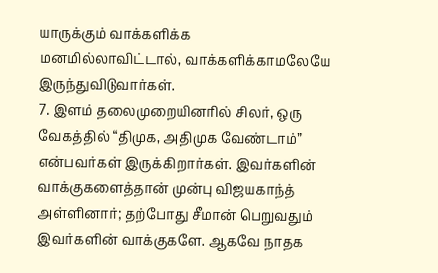யாருக்கும் வாக்களிக்க மனமில்லாவிட்டால், வாக்களிக்காமலேயே இருந்துவிடுவார்கள்.
7. இளம் தலைமுறையினரில் சிலர், ஒரு வேகத்தில் “திமுக, அதிமுக வேண்டாம்” என்பவர்கள் இருக்கிறார்கள். இவர்களின் வாக்குகளைத்தான் முன்பு விஜயகாந்த் அள்ளினார்; தற்போது சீமான் பெறுவதும் இவர்களின் வாக்குகளே. ஆகவே நாதக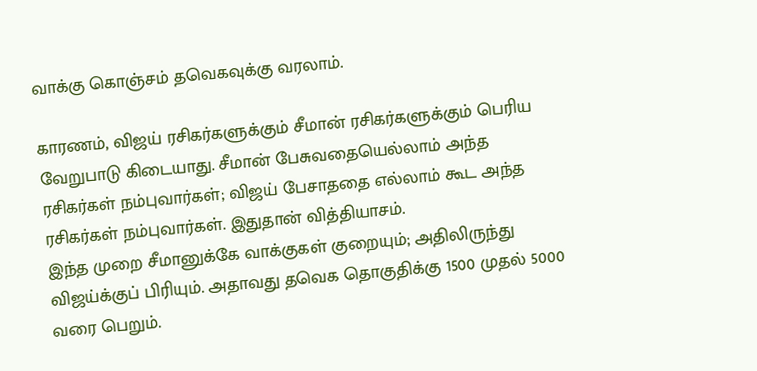வாக்கு கொஞ்சம் தவெகவுக்கு வரலாம்.

காரணம், விஜய் ரசிகர்களுக்கும் சீமான் ரசிகர்களுக்கும் பெரிய வேறுபாடு கிடையாது. சீமான் பேசுவதையெல்லாம் அந்த ரசிகர்கள் நம்புவார்கள்; விஜய் பேசாததை எல்லாம் கூட அந்த ரசிகர்கள் நம்புவார்கள். இதுதான் வித்தியாசம்.
இந்த முறை சீமானுக்கே வாக்குகள் குறையும்; அதிலிருந்து விஜய்க்குப் பிரியும். அதாவது தவெக தொகுதிக்கு 1500 முதல் 5000 வரை பெறும்.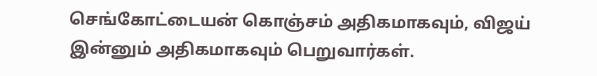செங்கோட்டையன் கொஞ்சம் அதிகமாகவும், விஜய் இன்னும் அதிகமாகவும் பெறுவார்கள்.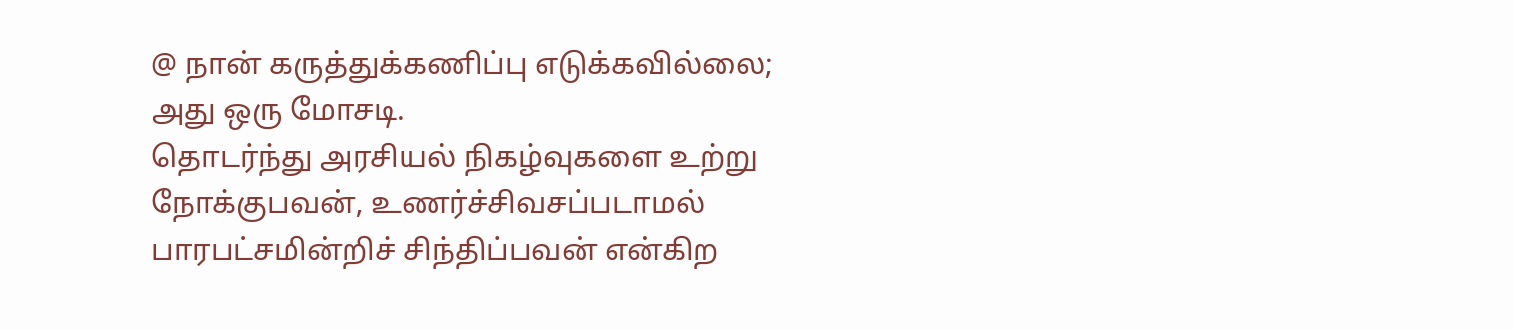@ நான் கருத்துக்கணிப்பு எடுக்கவில்லை; அது ஒரு மோசடி.
தொடர்ந்து அரசியல் நிகழ்வுகளை உற்று நோக்குபவன், உணர்ச்சிவசப்படாமல் பாரபட்சமின்றிச் சிந்திப்பவன் என்கிற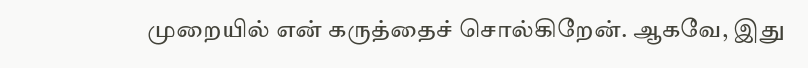முறையில் என் கருத்தைச் சொல்கிறேன். ஆகவே, இது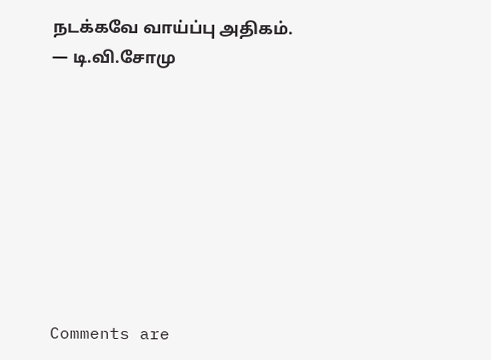நடக்கவே வாய்ப்பு அதிகம்.
— டி.வி.சோமு








Comments are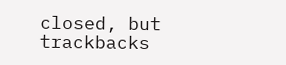closed, but trackbacks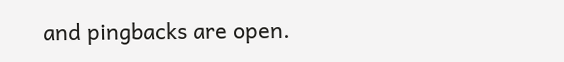and pingbacks are open.